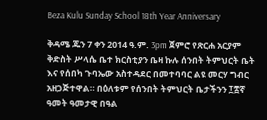Beza Kulu Sunday School 18th Year Anniversary

ቅዳሜ ጁን 7 ቀን 2014 ዓ.ም. 3pm ጀምሮ የጽርሐ አርያም ቅድስት ሥላሴ ቤተ ክርስቲያን ቤዛ ኩሉ ሰንበት ትምህርት ቤት እና የሰበካ ጉባኤው አስተዳደር በመተባባር ልዩ መርሃ ግብር አዘጋጅተዋል። በዕለቱም የሰንበት ትምህርት ቤታችንን ፲፰ኛ ዓመት ዓመታዊ በዓል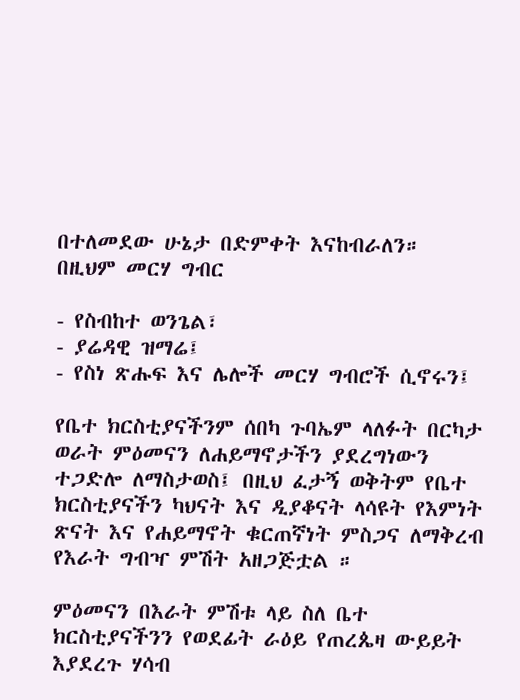በተለመደው ሁኔታ በድምቀት እናከብራለን።
በዚህም መርሃ ግብር

- የስብከተ ወንጌል፣
- ያሬዳዊ ዝማሬ፤
- የስነ ጽሑፍ እና ሌሎች መርሃ ግብሮች ሲኖሩን፤

የቤተ ክርስቲያናችንም ሰበካ ጉባኤም ላለፉት በርካታ ወራት ምዕመናን ለሐይማኖታችን ያደረግነውን ተጋድሎ ለማስታወስ፤ በዚህ ፈታኝ ወቅትም የቤተ ክርስቲያናችን ካህናት እና ዲያቆናት ላሳዩት የእምነት ጽናት እና የሐይማኖት ቁርጠኛነት ምስጋና ለማቅረብ የእራት ግብዣ ምሽት አዘጋጅቷል ።

ምዕመናን በእራት ምሽቱ ላይ ስለ ቤተ ክርስቲያናችንን የወደፊት ራዕይ የጠረጴዛ ውይይት እያደረጉ ሃሳብ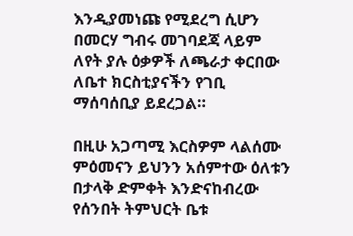እንዲያመነጩ የሚደረግ ሲሆን በመርሃ ግብሩ መገባደጃ ላይም ለየት ያሉ ዕቃዎች ለጫራታ ቀርበው ለቤተ ክርስቲያናችን የገቢ ማሰባሰቢያ ይደረጋል።

በዚሁ አጋጣሚ እርስዎም ላልሰሙ ምዕመናን ይህንን አሰምተው ዕለቱን በታላቅ ድምቀት እንድናከብረው የሰንበት ትምህርት ቤቱ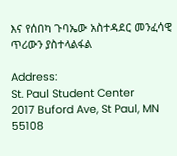እና የሰበካ ጉባኤው አስተዳደር መንፈሳዊ ጥሪውን ያስተላልፋል

Address:
St. Paul Student Center
2017 Buford Ave, St Paul, MN 55108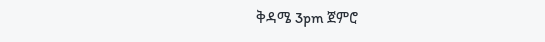ቅዳሜ 3pm ጀምሮ